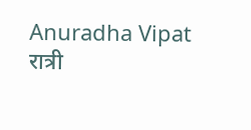Anuradha Vipat
रात्री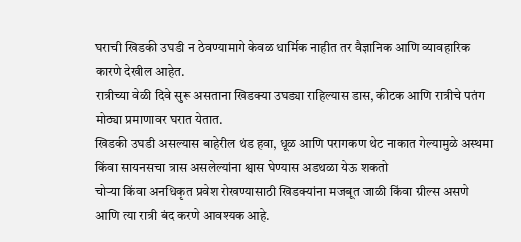घराची खिडकी उघडी न ठेवण्यामागे केवळ धार्मिक नाहीत तर वैज्ञानिक आणि व्यावहारिक कारणे देखील आहेत.
रात्रीच्या वेळी दिवे सुरू असताना खिडक्या उघड्या राहिल्यास डास, कीटक आणि रात्रीचे पतंग मोठ्या प्रमाणावर घरात येतात.
खिडकी उघडी असल्यास बाहेरील थंड हवा, धूळ आणि परागकण थेट नाकात गेल्यामुळे अस्थमा किंवा सायनसचा त्रास असलेल्यांना श्वास घेण्यास अडथळा येऊ शकतो
चोऱ्या किंवा अनधिकृत प्रवेश रोखण्यासाठी खिडक्यांना मजबूत जाळी किंवा ग्रील्स असणे आणि त्या रात्री बंद करणे आवश्यक आहे.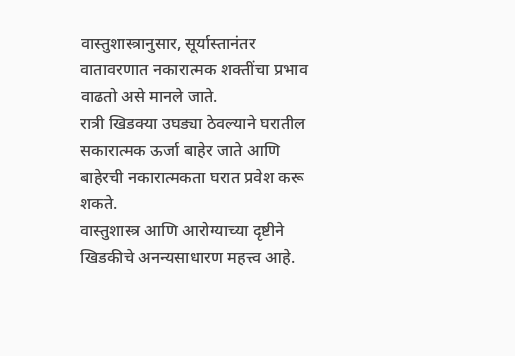वास्तुशास्त्रानुसार, सूर्यास्तानंतर वातावरणात नकारात्मक शक्तींचा प्रभाव वाढतो असे मानले जाते.
रात्री खिडक्या उघड्या ठेवल्याने घरातील सकारात्मक ऊर्जा बाहेर जाते आणि बाहेरची नकारात्मकता घरात प्रवेश करू शकते.
वास्तुशास्त्र आणि आरोग्याच्या दृष्टीने खिडकीचे अनन्यसाधारण महत्त्व आहे.